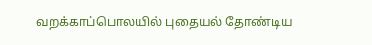வறக்காப்பொலயில் புதையல் தோண்டிய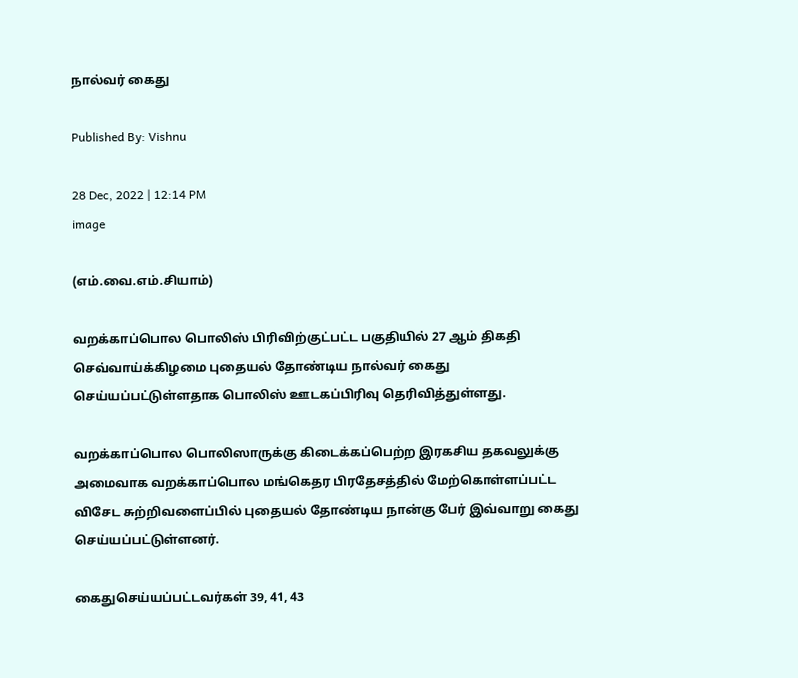நால்வர் கைது

Published By: Vishnu

28 Dec, 2022 | 12:14 PM
image

(எம்.வை.எம்.சியாம்)

வறக்காப்பொல பொலிஸ் பிரிவிற்குட்பட்ட பகுதியில் 27 ஆம் திகதி செவ்வாய்க்கிழமை புதையல் தோண்டிய நால்வர் கைது செய்யப்பட்டுள்ளதாக பொலிஸ் ஊடகப்பிரிவு தெரிவித்துள்ளது.

வறக்காப்பொல பொலிஸாருக்கு கிடைக்கப்பெற்ற இரகசிய தகவலுக்கு அமைவாக வறக்காப்பொல மங்கெதர பிரதேசத்தில் மேற்கொள்ளப்பட்ட விசேட சுற்றிவளைப்பில் புதையல் தோண்டிய நான்கு பேர் இவ்வாறு கைது செய்யப்பட்டுள்ளனர்.

கைதுசெய்யப்பட்டவர்கள் 39, 41, 43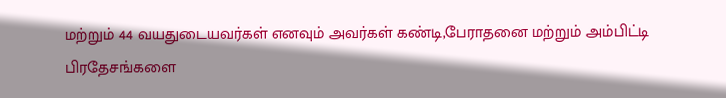மற்றும் 44 வயதுடையவர்கள் எனவும் அவர்கள் கண்டி,பேராதனை மற்றும் அம்பிட்டி பிரதேசங்களை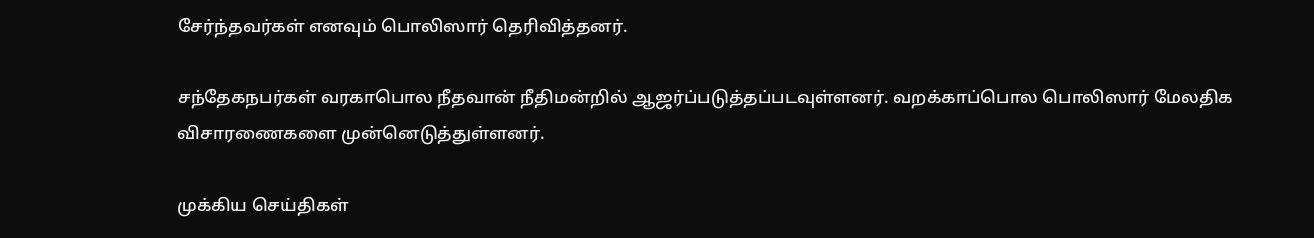சேர்ந்தவர்கள் எனவும் பொலிஸார் தெரிவித்தனர்.

சந்தேகநபர்கள் வரகாபொல நீதவான் நீதிமன்றில் ஆஜர்ப்படுத்தப்படவுள்ளனர். வறக்காப்பொல பொலிஸார் மேலதிக விசாரணைகளை முன்னெடுத்துள்ளனர்.

முக்கிய செய்திகள்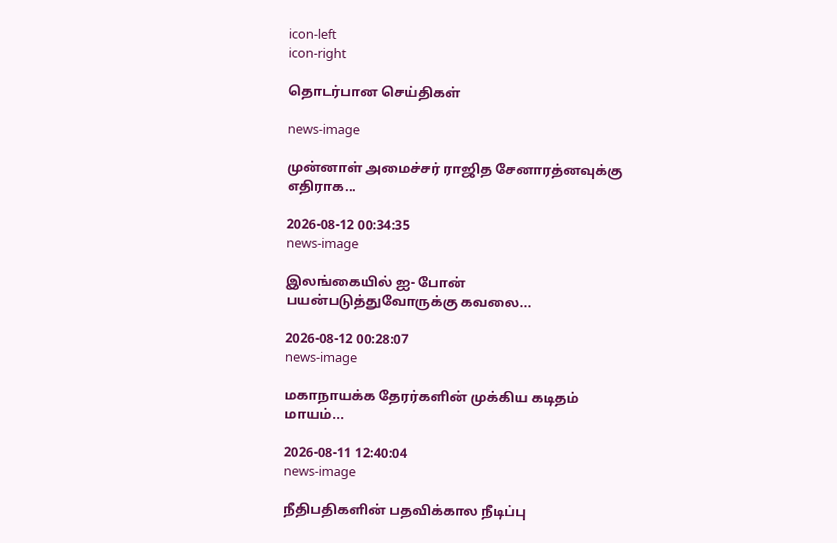icon-left
icon-right

தொடர்பான செய்திகள்

news-image

முன்னாள் அமைச்சர் ராஜித சேனாரத்னவுக்கு எதிராக...

2026-08-12 00:34:35
news-image

இலங்கையில் ஐ- போன் பயன்படுத்துவோருக்கு கவலை...

2026-08-12 00:28:07
news-image

மகாநாயக்க தேரர்களின் முக்கிய கடிதம் மாயம்...

2026-08-11 12:40:04
news-image

நீதிபதிகளின் பதவிக்கால நீடிப்பு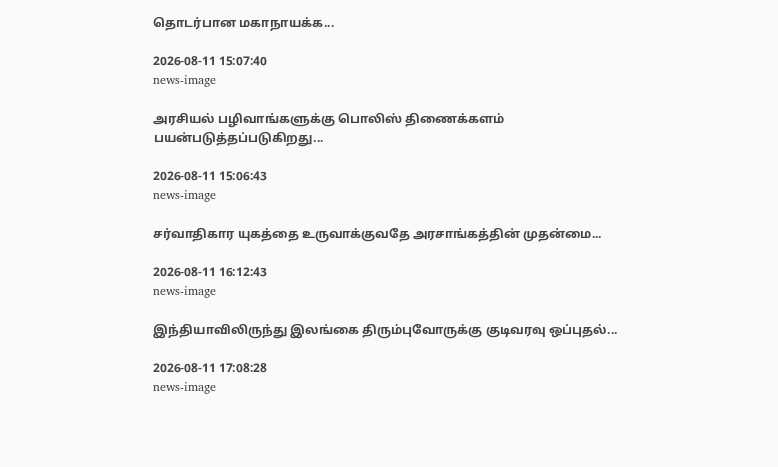தொடர்பான மகாநாயக்க...

2026-08-11 15:07:40
news-image

அரசியல் பழிவாங்களுக்கு பொலிஸ் திணைக்களம் பயன்படுத்தப்படுகிறது...

2026-08-11 15:06:43
news-image

சர்வாதிகார யுகத்தை உருவாக்குவதே அரசாங்கத்தின் முதன்மை...

2026-08-11 16:12:43
news-image

இந்தியாவிலிருந்து இலங்கை திரும்புவோருக்கு குடிவரவு ஒப்புதல்...

2026-08-11 17:08:28
news-image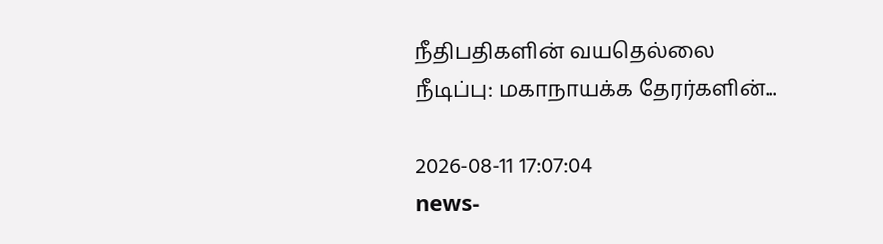நீதிபதிகளின் வயதெல்லை நீடிப்பு: மகாநாயக்க தேரர்களின்...

2026-08-11 17:07:04
news-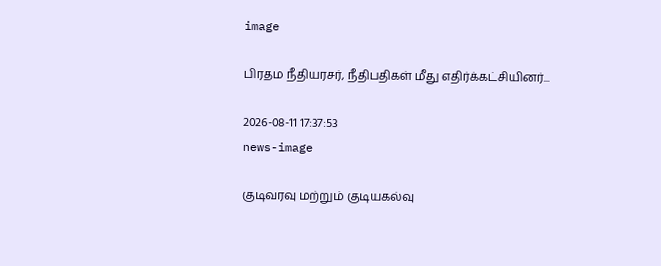image

பிரதம நீதியரசர், நீதிபதிகள் மீது எதிர்க்கட்சியினர்...

2026-08-11 17:37:53
news-image

குடிவரவு மற்றும் குடியகல்வு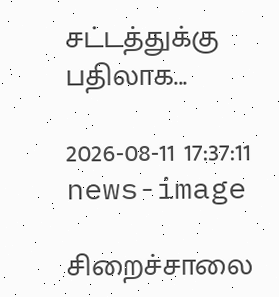சட்டத்துக்கு பதிலாக...

2026-08-11 17:37:11
news-image

சிறைச்சாலை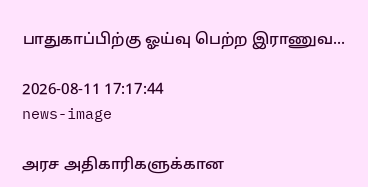பாதுகாப்பிற்கு ஓய்வு பெற்ற இராணுவ...

2026-08-11 17:17:44
news-image

அரச அதிகாரிகளுக்கான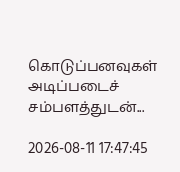கொடுப்பனவுகள் அடிப்படைச் சம்பளத்துடன்...

2026-08-11 17:47:45